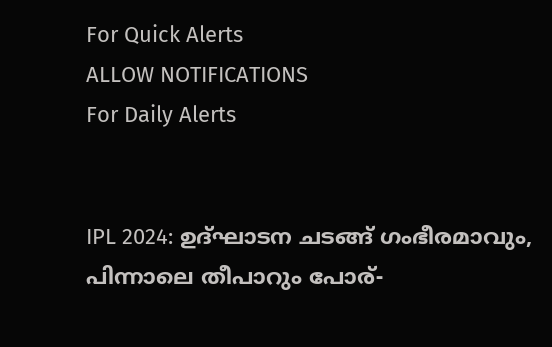For Quick Alerts
ALLOW NOTIFICATIONS
For Daily Alerts


IPL 2024: ഉദ്ഘാടന ചടങ്ങ് ഗംഭീരമാവും, പിന്നാലെ തീപാറും പോര്-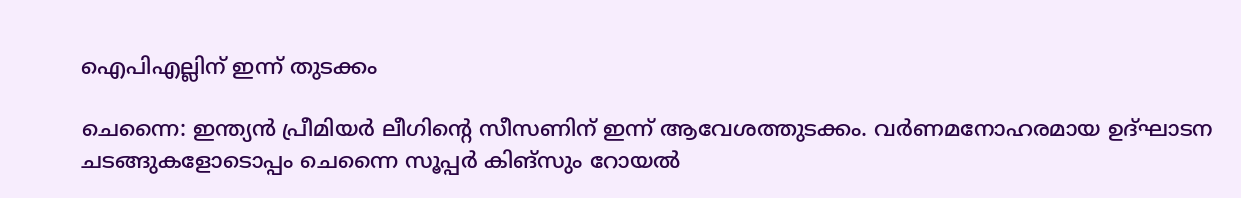ഐപിഎല്ലിന് ഇന്ന് തുടക്കം

ചെന്നൈ: ഇന്ത്യന്‍ പ്രീമിയര്‍ ലീഗിന്റെ സീസണിന് ഇന്ന് ആവേശത്തുടക്കം. വര്‍ണമനോഹരമായ ഉദ്ഘാടന ചടങ്ങുകളോടൊപ്പം ചെന്നൈ സൂപ്പര്‍ കിങ്‌സും റോയല്‍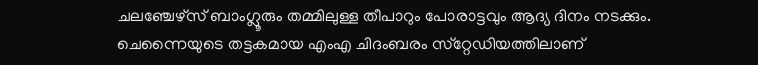ചലഞ്ചേഴ്‌സ് ബാംഗ്ലൂരും തമ്മിലുള്ള തീപാറും പോരാട്ടവും ആദ്യ ദിനം നടക്കും. ചെന്നൈയുടെ തട്ടകമായ എംഎ ചിദംബരം സ്‌റ്റേഡിയത്തിലാണ്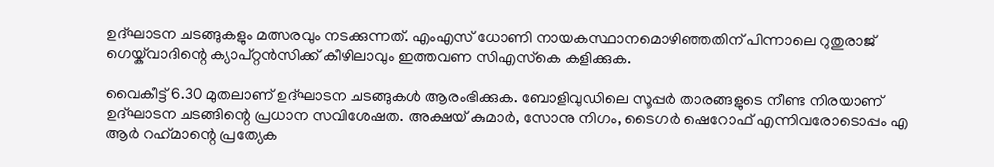ഉദ്ഘാടന ചടങ്ങുകളും മത്സരവും നടക്കുന്നത്. എംഎസ് ധോണി നായകസ്ഥാനമൊഴിഞ്ഞതിന് പിന്നാലെ റുതുരാജ് ഗെയ്ക്‌വാദിന്റെ ക്യാപ്റ്റന്‍സിക്ക് കീഴിലാവും ഇത്തവണ സിഎസ്‌കെ കളിക്കുക.

വൈകീട്ട് 6.30 മുതലാണ് ഉദ്ഘാടന ചടങ്ങുകള്‍ ആരംഭിക്കുക. ബോളിവുഡിലെ സൂപ്പര്‍ താരങ്ങളുടെ നീണ്ട നിരയാണ് ഉദ്ഘാടന ചടങ്ങിന്റെ പ്രധാന സവിശേഷത. അക്ഷയ് കുമാര്‍, സോനു നിഗം, ടൈഗര്‍ ഷെറോഫ് എന്നിവരോടൊപ്പം എ ആര്‍ റഹ്‌മാന്റെ പ്രത്യേക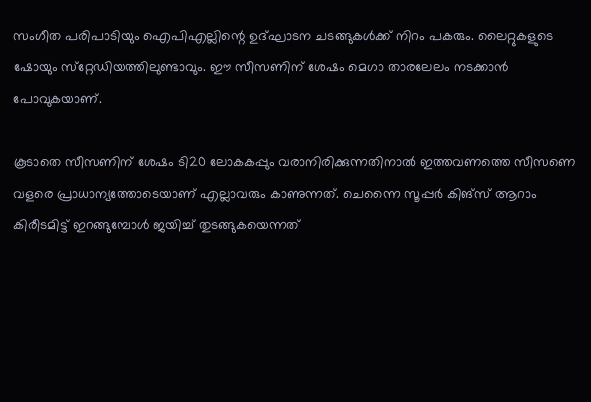സംഗീത പരിപാടിയും ഐപിഎല്ലിന്റെ ഉദ്ഘാടന ചടങ്ങുകള്‍ക്ക് നിറം പകരും. ലൈറ്റുകളുടെ ഷോയും സ്‌റ്റേഡിയത്തിലുണ്ടാവും. ഈ സീസണിന് ശേഷം മെഗാ താരലേലം നടക്കാന്‍ പോവുകയാണ്.

കൂടാതെ സീസണിന് ശേഷം ടി20 ലോകകപ്പും വരാനിരിക്കുന്നതിനാല്‍ ഇത്തവണത്തെ സീസണെ വളരെ പ്രാധാന്യത്തോടെയാണ് എല്ലാവരും കാണുന്നത്. ചെന്നൈ സൂപ്പര്‍ കിങ്‌സ് ആറാം കിരീടമിട്ട് ഇറങ്ങുമ്പോള്‍ ജയിച്ച് തുടങ്ങുകയെന്നത്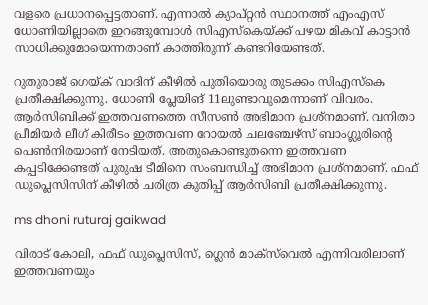വളരെ പ്രധാനപ്പെട്ടതാണ്. എന്നാല്‍ ക്യാപ്റ്റന്‍ സ്ഥാനത്ത് എംഎസ് ധോണിയില്ലാതെ ഇറങ്ങുമ്പോള്‍ സിഎസ്‌കെയ്ക്ക് പഴയ മികവ് കാട്ടാന്‍ സാധിക്കുമോയെന്നതാണ് കാത്തിരുന്ന് കണ്ടറിയേണ്ടത്.

റുതുരാജ് ഗെയ്ക് വാദിന് കീഴില്‍ പുതിയൊരു തുടക്കം സിഎസ്‌കെ പ്രതീക്ഷിക്കുന്നു. ധോണി പ്ലേയിങ് 11ലുണ്ടാവുമെന്നാണ് വിവരം. ആര്‍സിബിക്ക് ഇത്തവണത്തെ സീസണ്‍ അഭിമാന പ്രശ്‌നമാണ്. വനിതാ പ്രീമിയര്‍ ലീഗ് കിരീടം ഇത്തവണ റോയല്‍ ചലഞ്ചേഴ്‌സ് ബാംഗ്ലൂരിന്റെ പെണ്‍നിരയാണ് നേടിയത്. അതുകൊണ്ടുതന്നെ ഇത്തവണ കപ്പടിക്കേണ്ടത് പുരുഷ ടീമിനെ സംബന്ധിച്ച് അഭിമാന പ്രശ്‌നമാണ്. ഫഫ് ഡുപ്ലെസിസിന് കീഴില്‍ ചരിത്ര കുതിപ്പ് ആര്‍സിബി പ്രതീക്ഷിക്കുന്നു.

ms dhoni ruturaj gaikwad

വിരാട് കോലി, ഫഫ് ഡുപ്ലെസിസ്, ഗ്ലെന്‍ മാക്‌സ്‌വെല്‍ എന്നിവരിലാണ് ഇത്തവണയും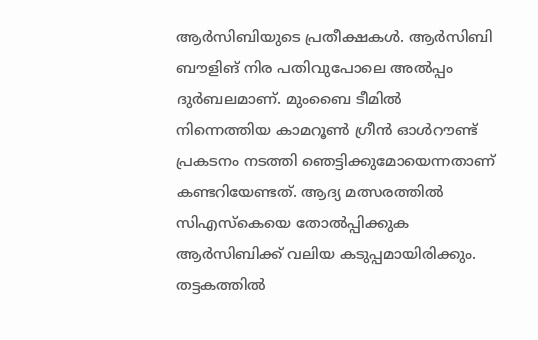ആര്‍സിബിയുടെ പ്രതീക്ഷകള്‍. ആര്‍സിബി ബൗളിങ് നിര പതിവുപോലെ അല്‍പ്പം ദുര്‍ബലമാണ്. മുംബൈ ടീമില്‍ നിന്നെത്തിയ കാമറൂണ്‍ ഗ്രീന്‍ ഓള്‍റൗണ്ട് പ്രകടനം നടത്തി ഞെട്ടിക്കുമോയെന്നതാണ് കണ്ടറിയേണ്ടത്. ആദ്യ മത്സരത്തില്‍ സിഎസ്‌കെയെ തോല്‍പ്പിക്കുക ആര്‍സിബിക്ക് വലിയ കടുപ്പമായിരിക്കും. തട്ടകത്തില്‍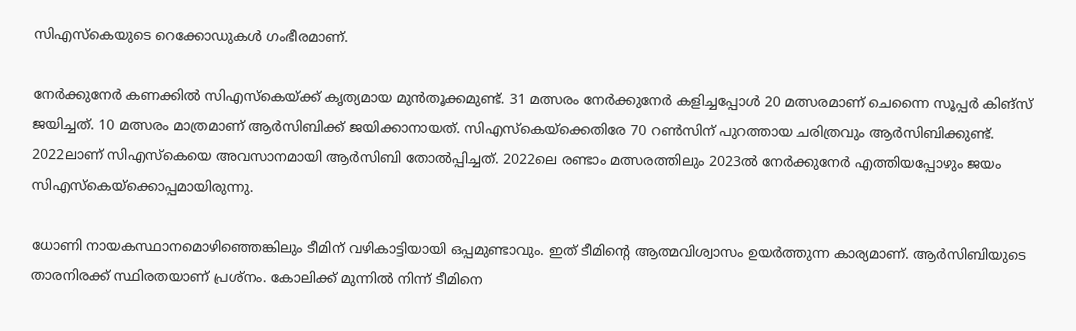സിഎസ്‌കെയുടെ റെക്കോഡുകള്‍ ഗംഭീരമാണ്.

നേര്‍ക്കുനേര്‍ കണക്കില്‍ സിഎസ്‌കെയ്ക്ക് കൃത്യമായ മുന്‍തൂക്കമുണ്ട്. 31 മത്സരം നേര്‍ക്കുനേര്‍ കളിച്ചപ്പോള്‍ 20 മത്സരമാണ് ചെന്നൈ സൂപ്പര്‍ കിങ്‌സ് ജയിച്ചത്. 10 മത്സരം മാത്രമാണ് ആര്‍സിബിക്ക് ജയിക്കാനായത്. സിഎസ്‌കെയ്‌ക്കെതിരേ 70 റണ്‍സിന് പുറത്തായ ചരിത്രവും ആര്‍സിബിക്കുണ്ട്. 2022ലാണ് സിഎസ്‌കെയെ അവസാനമായി ആര്‍സിബി തോല്‍പ്പിച്ചത്. 2022ലെ രണ്ടാം മത്സരത്തിലും 2023ല്‍ നേര്‍ക്കുനേര്‍ എത്തിയപ്പോഴും ജയം സിഎസ്‌കെയ്‌ക്കൊപ്പമായിരുന്നു.

ധോണി നായകസ്ഥാനമൊഴിഞ്ഞെങ്കിലും ടീമിന് വഴികാട്ടിയായി ഒപ്പമുണ്ടാവും. ഇത് ടീമിന്റെ ആത്മവിശ്വാസം ഉയര്‍ത്തുന്ന കാര്യമാണ്. ആര്‍സിബിയുടെ താരനിരക്ക് സ്ഥിരതയാണ് പ്രശ്‌നം. കോലിക്ക് മുന്നില്‍ നിന്ന് ടീമിനെ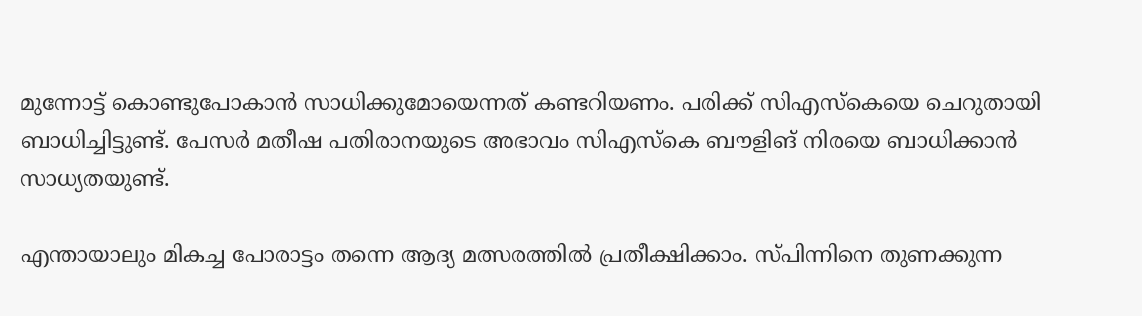മുന്നോട്ട് കൊണ്ടുപോകാന്‍ സാധിക്കുമോയെന്നത് കണ്ടറിയണം. പരിക്ക് സിഎസ്‌കെയെ ചെറുതായി ബാധിച്ചിട്ടുണ്ട്. പേസര്‍ മതീഷ പതിരാനയുടെ അഭാവം സിഎസ്‌കെ ബൗളിങ് നിരയെ ബാധിക്കാന്‍ സാധ്യതയുണ്ട്.

എന്തായാലും മികച്ച പോരാട്ടം തന്നെ ആദ്യ മത്സരത്തില്‍ പ്രതീക്ഷിക്കാം. സ്പിന്നിനെ തുണക്കുന്ന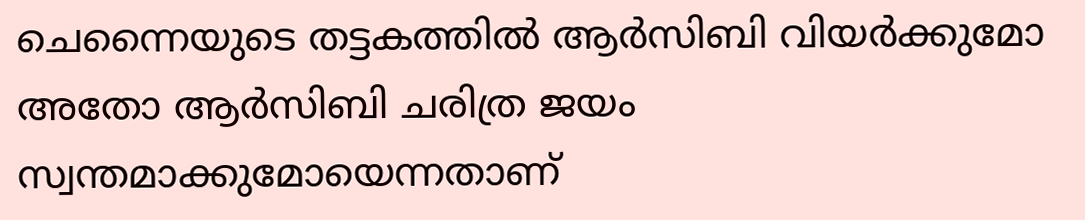ചെന്നൈയുടെ തട്ടകത്തില്‍ ആര്‍സിബി വിയര്‍ക്കുമോ അതോ ആര്‍സിബി ചരിത്ര ജയം സ്വന്തമാക്കുമോയെന്നതാണ്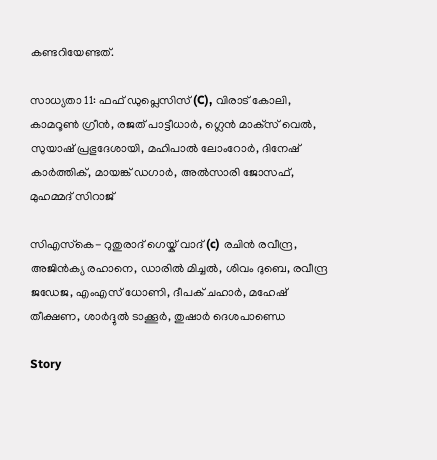കണ്ടറിയേണ്ടത്.

സാധ്യതാ 11: ഫഫ് ഡുപ്ലെസിസ് (C), വിരാട് കോലി, കാമറൂണ്‍ ഗ്രീന്‍, രജത് പാട്ടീധാര്‍, ഗ്ലെന്‍ മാക്‌സ് വെല്‍, സുയാഷ് പ്രഭുദേശായി, മഹിപാല്‍ ലോംറോര്‍, ദിനേഷ് കാര്‍ത്തിക്, മായങ്ക് ഡഗാര്‍, അല്‍സാരി ജോസഫ്, മുഹമ്മദ് സിറാജ്

സിഎസ്‌കെ- റുതുരാദ് ഗെയ്ക് വാദ് (c) രചിന്‍ രവീന്ദ്ര, അജിന്‍ക്യ രഹാനെ, ഡാരില്‍ മിച്ചല്‍, ശിവം ദുബെ, രവീന്ദ്ര ജഡേജ, എംഎസ് ധോണി, ദീപക് ചഹാര്‍, മഹേഷ് തീക്ഷണ, ശാര്‍ദ്ദുല്‍ ടാക്കൂര്‍, തുഷാര്‍ ദെശപാണ്ഡെ

Story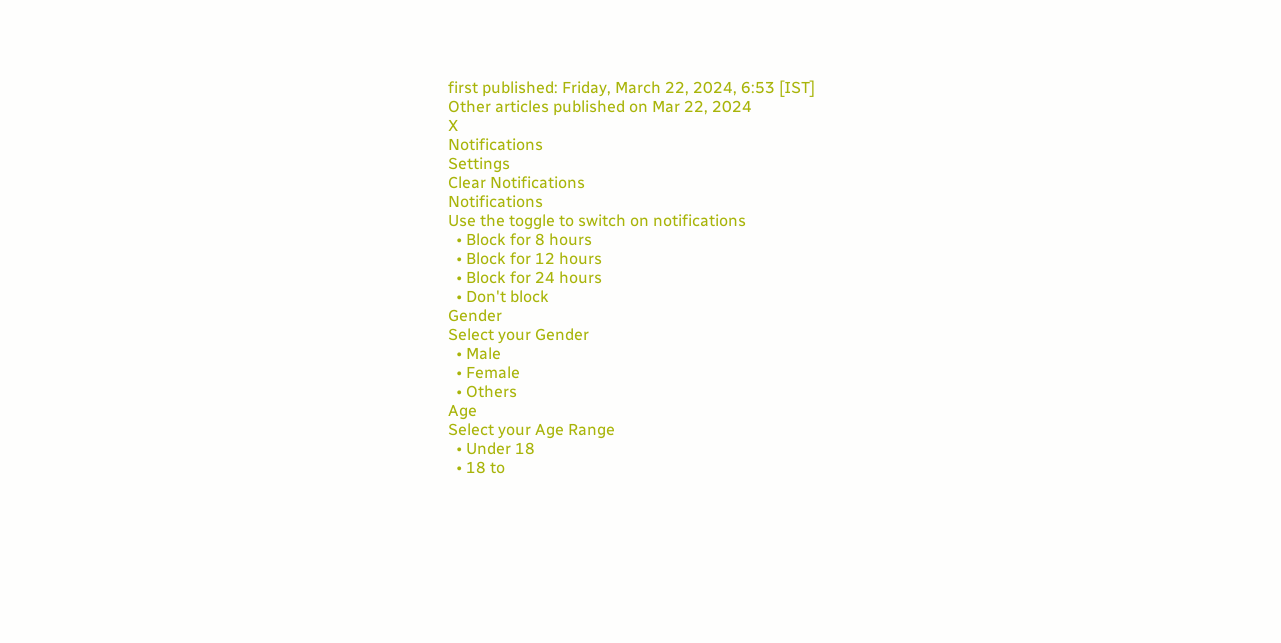first published: Friday, March 22, 2024, 6:53 [IST]
Other articles published on Mar 22, 2024
X
Notifications
Settings
Clear Notifications
Notifications
Use the toggle to switch on notifications
  • Block for 8 hours
  • Block for 12 hours
  • Block for 24 hours
  • Don't block
Gender
Select your Gender
  • Male
  • Female
  • Others
Age
Select your Age Range
  • Under 18
  • 18 to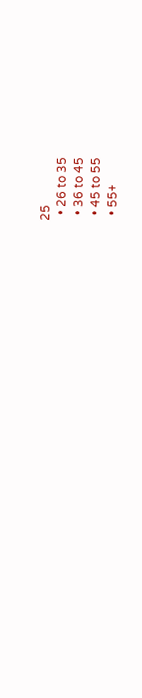25
  • 26 to 35
  • 36 to 45
  • 45 to 55
  • 55+